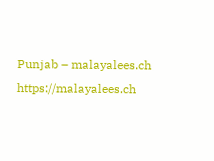Punjab – malayalees.ch https://malayalees.ch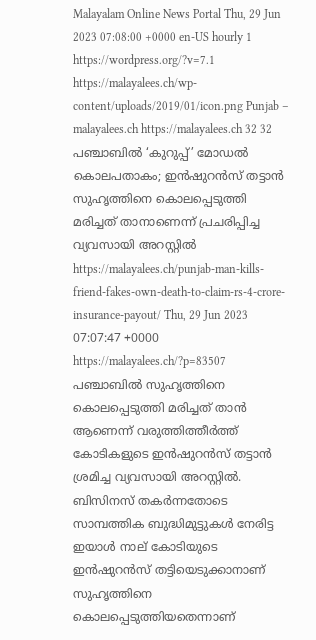Malayalam Online News Portal Thu, 29 Jun 2023 07:08:00 +0000 en-US hourly 1 https://wordpress.org/?v=7.1 https://malayalees.ch/wp-content/uploads/2019/01/icon.png Punjab – malayalees.ch https://malayalees.ch 32 32 പഞ്ചാബിൽ ‘കുറുപ്പ്’ മോഡൽ കൊലപതാകം; ഇൻഷുറൻസ് തട്ടാൻ സുഹൃത്തിനെ കൊലപ്പെടുത്തി മരിച്ചത് താനാണെന്ന് പ്രചരിപ്പിച്ച വ്യവസായി അറസ്റ്റിൽ https://malayalees.ch/punjab-man-kills-friend-fakes-own-death-to-claim-rs-4-crore-insurance-payout/ Thu, 29 Jun 2023 07:07:47 +0000 https://malayalees.ch/?p=83507 പഞ്ചാബിൽ സുഹൃത്തിനെ കൊലപ്പെടുത്തി മരിച്ചത് താന്‍ ആണെന്ന് വരുത്തിത്തീർത്ത് കോടികളുടെ ഇൻഷുറൻസ് തട്ടാൻ ശ്രമിച്ച വ്യവസായി അറസ്റ്റിൽ. ബിസിനസ് തകർന്നതോടെ സാമ്പത്തിക ബുദ്ധിമുട്ടുകൾ നേരിട്ട ഇയാൾ നാല് കോടിയുടെ ഇൻഷുറൻസ് തട്ടിയെടുക്കാനാണ് സുഹൃത്തിനെ കൊലപ്പെടുത്തിയതെന്നാണ്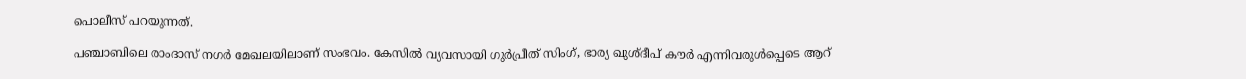പൊലീസ് പറയുന്നത്.

പഞ്ചാബിലെ രാംദാസ് നഗർ മേഖലയിലാണ് സംഭവം. കേസിൽ വ്യവസായി ഗുർപ്രീത് സിംഗ്, ഭാര്യ ഖുശ്ദീപ് കൗർ എന്നിവരുൾപ്പെടെ ആറ്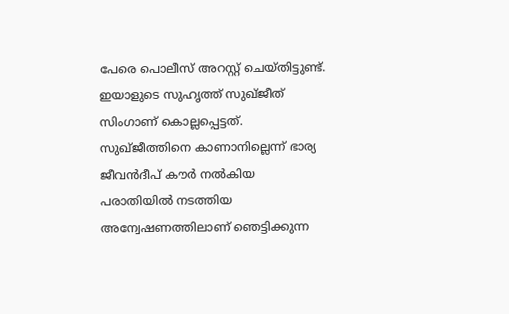പേരെ പൊലീസ് അറസ്റ്റ് ചെയ്തിട്ടുണ്ട്. ഇയാളുടെ സുഹൃത്ത് സുഖ്ജീത് സിംഗാണ് കൊല്ലപ്പെട്ടത്. സുഖ്ജീത്തിനെ കാണാനില്ലെന്ന് ഭാര്യ ജീവൻദീപ് കൗർ നൽകിയ പരാതിയിൽ നടത്തിയ അന്വേഷണത്തിലാണ് ഞെട്ടിക്കുന്ന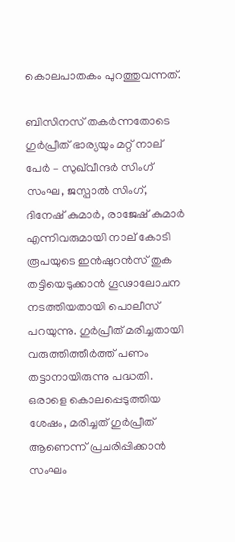കൊലപാതകം പുറത്തുവന്നത്.

ബിസിനസ് തകർന്നതോടെ ഗുർപ്രീത് ഭാര്യയും മറ്റ് നാല് പേർ – സുഖ്‌വീന്ദർ സിംഗ് സംഘ, ജസ്പാൽ സിംഗ്, ദിനേഷ് കുമാർ, രാജേഷ് കുമാർ എന്നിവരുമായി നാല് കോടി രൂപയുടെ ഇൻഷുറൻസ് തുക തട്ടിയെടുക്കാൻ ഗൂഢാലോചന നടത്തിയതായി പൊലീസ് പറയുന്നു. ഗുർപ്രീത് മരിച്ചതായി വരുത്തിത്തീർത്ത് പണം തട്ടാനായിരുന്നു പദ്ധതി. ഒരാളെ കൊലപ്പെടുത്തിയ ശേഷം, മരിച്ചത് ഗുർപ്രീത് ആണെന്ന് പ്രചരിപ്പിക്കാൻ സംഘം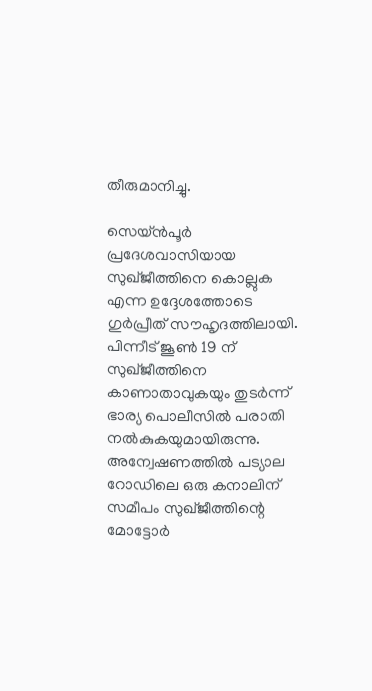തീരുമാനിച്ചു.

സെയ്ൻപൂർ പ്രദേശവാസിയായ സുഖ്ജീത്തിനെ കൊല്ലുക എന്ന ഉദ്ദേശത്തോടെ ഗുർപ്രീത് സൗഹൃദത്തിലായി. പിന്നീട് ജൂൺ 19 ന് സുഖ്ജീത്തിനെ കാണാതാവുകയും തുടർന്ന് ഭാര്യ പൊലീസിൽ പരാതി നൽകുകയുമായിരുന്നു. അന്വേഷണത്തിൽ പട്യാല റോഡിലെ ഒരു കനാലിന് സമീപം സുഖ്ജീത്തിന്റെ മോട്ടോർ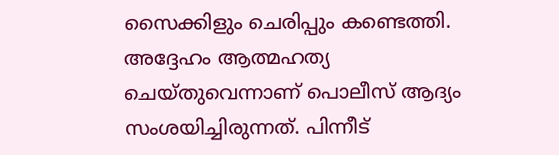സൈക്കിളും ചെരിപ്പും കണ്ടെത്തി. അദ്ദേഹം ആത്മഹത്യ ചെയ്തുവെന്നാണ് പൊലീസ് ആദ്യം സംശയിച്ചിരുന്നത്. പിന്നീട്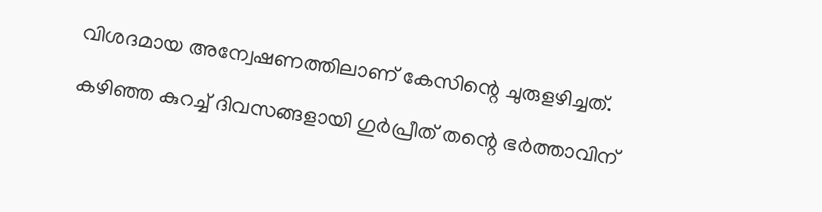വിശദമായ അന്വേഷണത്തിലാണ് കേസിന്റെ ചുരുളഴിച്ചത്.

കഴിഞ്ഞ കുറച്ച് ദിവസങ്ങളായി ഗുർപ്രീത് തന്റെ ഭർത്താവിന്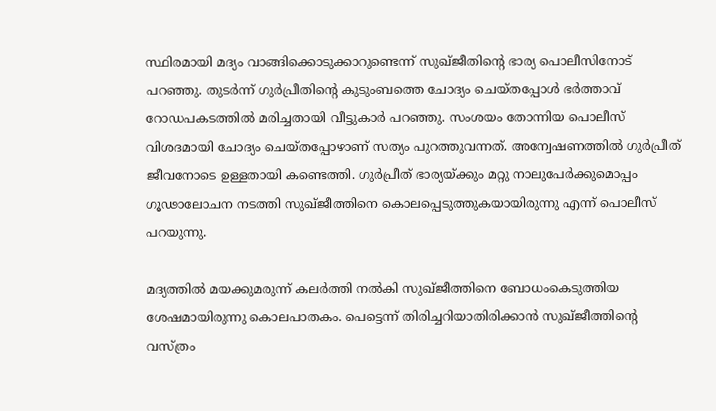സ്ഥിരമായി മദ്യം വാങ്ങിക്കൊടുക്കാറുണ്ടെന്ന് സുഖ്ജീതിന്റെ ഭാര്യ പൊലീസിനോട് പറഞ്ഞു. തുടര്‍ന്ന് ഗുര്‍പ്രീതിന്റെ കുടുംബത്തെ ചോദ്യം ചെയ്തപ്പോള്‍ ഭര്‍ത്താവ് റോഡപകടത്തില്‍ മരിച്ചതായി വീട്ടുകാര്‍ പറഞ്ഞു. സംശയം തോന്നിയ പൊലീസ് വിശദമായി ചോദ്യം ചെയ്തപ്പോഴാണ് സത്യം പുറത്തുവന്നത്. അന്വേഷണത്തില്‍ ഗുര്‍പ്രീത് ജീവനോടെ ഉള്ളതായി കണ്ടെത്തി. ഗുര്‍പ്രീത് ഭാര്യയ്ക്കും മറ്റു നാലുപേര്‍ക്കുമൊപ്പം ഗൂഢാലോചന നടത്തി സുഖ്ജീത്തിനെ കൊലപ്പെടുത്തുകയായിരുന്നു എന്ന് പൊലീസ് പറയുന്നു.

മദ്യത്തില്‍ മയക്കുമരുന്ന് കലര്‍ത്തി നല്‍കി സുഖ്ജീത്തിനെ ബോധംകെടുത്തിയ ശേഷമായിരുന്നു കൊലപാതകം. പെട്ടെന്ന് തിരിച്ചറിയാതിരിക്കാന്‍ സുഖ്ജീത്തിന്റെ വസ്ത്രം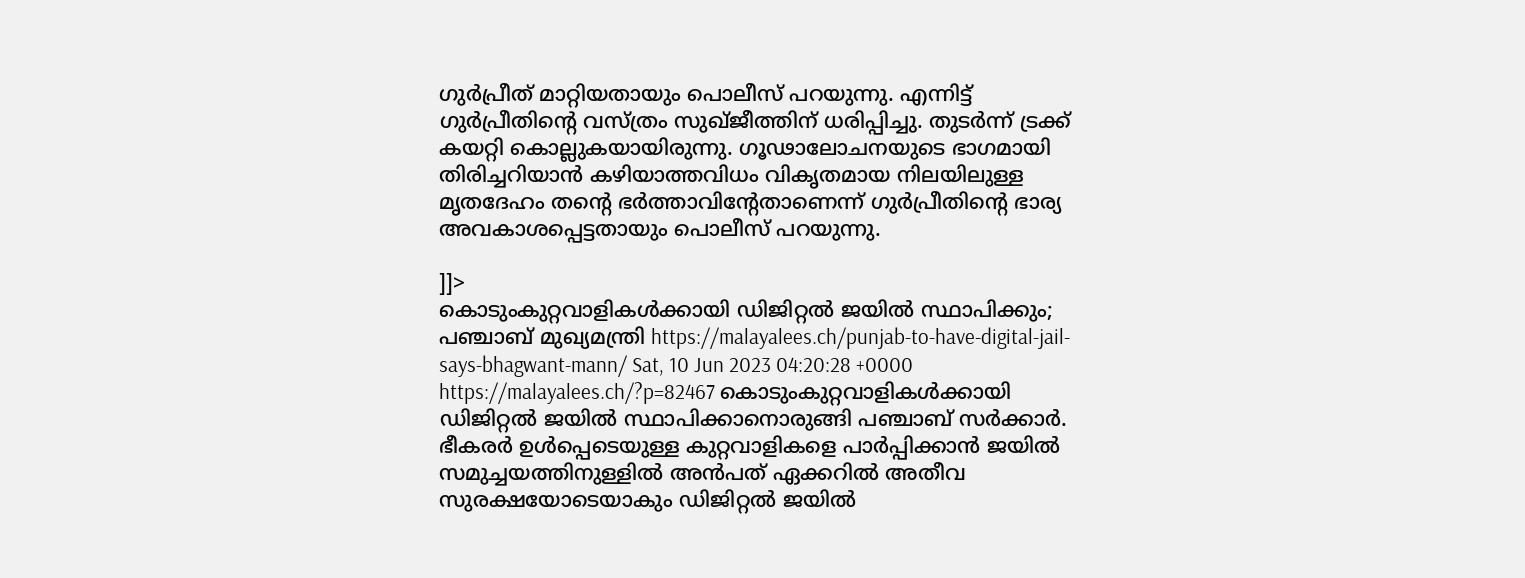ഗുര്‍പ്രീത് മാറ്റിയതായും പൊലീസ് പറയുന്നു. എന്നിട്ട് ഗുര്‍പ്രീതിന്റെ വസ്ത്രം സുഖ്ജീത്തിന് ധരിപ്പിച്ചു. തുടര്‍ന്ന് ട്രക്ക് കയറ്റി കൊല്ലുകയായിരുന്നു. ഗൂഢാലോചനയുടെ ഭാഗമായി തിരിച്ചറിയാന്‍ കഴിയാത്തവിധം വികൃതമായ നിലയിലുള്ള മൃതദേഹം തന്റെ ഭര്‍ത്താവിന്റേതാണെന്ന് ഗുര്‍പ്രീതിന്റെ ഭാര്യ അവകാശപ്പെട്ടതായും പൊലീസ് പറയുന്നു.

]]>
കൊടുംകുറ്റവാളികള്‍ക്കായി ഡിജിറ്റല്‍ ജയില്‍ സ്ഥാപിക്കും; പഞ്ചാബ് മുഖ്യമന്ത്രി https://malayalees.ch/punjab-to-have-digital-jail-says-bhagwant-mann/ Sat, 10 Jun 2023 04:20:28 +0000 https://malayalees.ch/?p=82467 കൊടുംകുറ്റവാളികള്‍ക്കായി ഡിജിറ്റല്‍ ജയില്‍ സ്ഥാപിക്കാനൊരുങ്ങി പഞ്ചാബ് സര്‍ക്കാര്‍. ഭീകരര്‍ ഉള്‍പ്പെടെയുള്ള കുറ്റവാളികളെ പാര്‍പ്പിക്കാന്‍ ജയില്‍ സമുച്ചയത്തിനുള്ളില്‍ അന്‍പത് ഏക്കറില്‍ അതീവ സുരക്ഷയോടെയാകും ഡിജിറ്റല്‍ ജയില്‍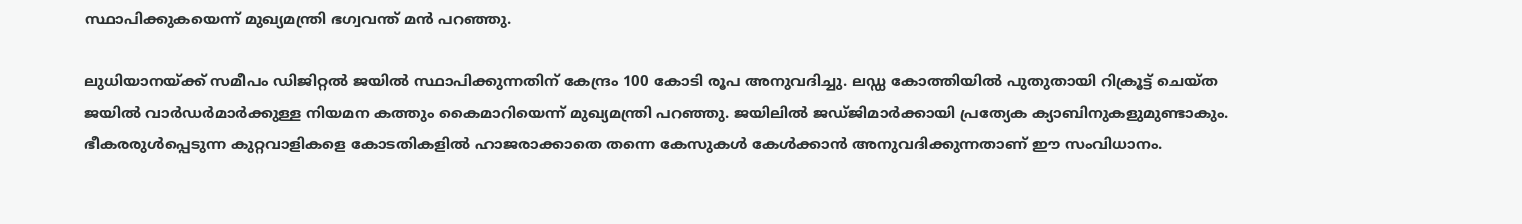സ്ഥാപിക്കുകയെന്ന് മുഖ്യമന്ത്രി ഭഗ്വവന്ത് മന്‍ പറഞ്ഞു.

ലുധിയാനയ്ക്ക് സമീപം ഡിജിറ്റല്‍ ജയില്‍ സ്ഥാപിക്കുന്നതിന് കേന്ദ്രം 100 കോടി രൂപ അനുവദിച്ചു. ലഡ്ഡ കോത്തിയില്‍ പുതുതായി റിക്രൂട്ട് ചെയ്ത ജയില്‍ വാര്‍ഡര്‍മാര്‍ക്കുള്ള നിയമന കത്തും കൈമാറിയെന്ന് മുഖ്യമന്ത്രി പറഞ്ഞു. ജയിലില്‍ ജഡ്ജിമാര്‍ക്കായി പ്രത്യേക ക്യാബിനുകളുമുണ്ടാകും. ഭീകരരുള്‍പ്പെടുന്ന കുറ്റവാളികളെ കോടതികളില്‍ ഹാജരാക്കാതെ തന്നെ കേസുകള്‍ കേള്‍ക്കാന്‍ അനുവദിക്കുന്നതാണ് ഈ സംവിധാനം.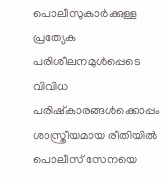പൊലീസുകാര്‍ക്കുള്ള പ്രത്യേക പരിശീലനമുള്‍പ്പെടെ വിവിധ പരിഷ്‌കാരങ്ങള്‍ക്കൊപ്പം ശാസ്ത്രീയമായ രീതിയില്‍ പൊലീസ് സേനയെ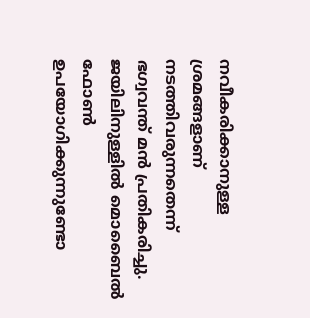നവീകരിക്കാനുള്ള ശ്രമങ്ങളാണ് നടത്തിവരുന്നതെന്ന് ഭഗ്വവന്ത് മന്‍ പ്രതികരിച്ചു. ജയിലിനുള്ളില്‍ മൊബൈല്‍ ഫോണ്‍ ഉപയോഗിക്കുന്നുണ്ടോ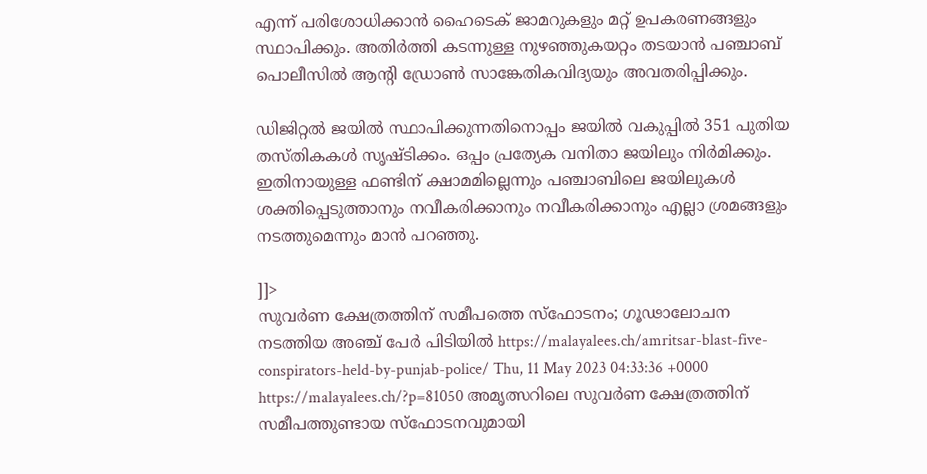എന്ന് പരിശോധിക്കാന്‍ ഹൈടെക് ജാമറുകളും മറ്റ് ഉപകരണങ്ങളും സ്ഥാപിക്കും. അതിര്‍ത്തി കടന്നുള്ള നുഴഞ്ഞുകയറ്റം തടയാന്‍ പഞ്ചാബ് പൊലീസില്‍ ആന്റി ഡ്രോണ്‍ സാങ്കേതികവിദ്യയും അവതരിപ്പിക്കും.

ഡിജിറ്റല്‍ ജയില്‍ സ്ഥാപിക്കുന്നതിനൊപ്പം ജയില്‍ വകുപ്പില്‍ 351 പുതിയ തസ്തികകള്‍ സൃഷ്ടിക്കം. ഒപ്പം പ്രത്യേക വനിതാ ജയിലും നിര്‍മിക്കും. ഇതിനായുള്ള ഫണ്ടിന് ക്ഷാമമില്ലെന്നും പഞ്ചാബിലെ ജയിലുകള്‍ ശക്തിപ്പെടുത്താനും നവീകരിക്കാനും നവീകരിക്കാനും എല്ലാ ശ്രമങ്ങളും നടത്തുമെന്നും മാന്‍ പറഞ്ഞു.

]]>
സുവര്‍ണ ക്ഷേത്രത്തിന് സമീപത്തെ സ്ഫോടനം; ഗൂഢാലോചന നടത്തിയ അഞ്ച് പേർ പിടിയിൽ https://malayalees.ch/amritsar-blast-five-conspirators-held-by-punjab-police/ Thu, 11 May 2023 04:33:36 +0000 https://malayalees.ch/?p=81050 അമൃത്സറിലെ സുവര്‍ണ ക്ഷേത്രത്തിന് സമീപത്തുണ്ടായ സ്ഫോടനവുമായി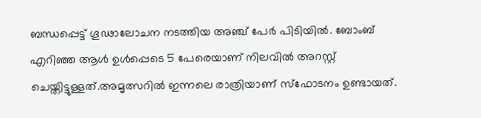ബന്ധപ്പെട്ട് ഗൂഢാലോചന നടത്തിയ അഞ്ച് പേർ പിടിയിൽ. ബോംബ് എറിഞ്ഞ ആൾ ഉൾപ്പെടെ 5 പേരെയാണ് നിലവില്‍ അറസ്റ്റ് ചെയ്തിട്ടുള്ളത്.അമൃത്സറിൽ ഇന്നലെ രാത്രിയാണ് സ്ഫോടനം ഉണ്ടായത്.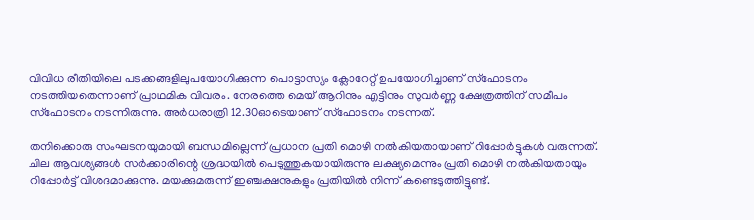വിവിധ രീതിയിലെ പടക്കങ്ങളിലുപയോഗിക്കുന്ന പൊട്ടാസ്യം ക്ലോറേറ്റ് ഉപയോഗിച്ചാണ് സ്ഫോടനം നടത്തിയതെന്നാണ് പ്രാഥമിക വിവരം. നേരത്തെ മെയ് ആറിനും എട്ടിനും സുവർണ്ണ ക്ഷേത്രത്തിന് സമീപം സ്ഫോടനം നടന്നിരുന്നു. അര്‍ധരാത്രി 12.30ഓടെയാണ് സ്ഫോടനം നടന്നത്.

തനിക്കൊരു സംഘടനയുമായി ബന്ധമില്ലെന്ന് പ്രധാന പ്രതി മൊഴി നൽകിയതായാണ് റിപ്പോര്‍ട്ടുകള്‍ വരുന്നത്. ചില ആവശ്യങ്ങൾ സർക്കാരിന്റെ ശ്രദ്ധയിൽ പെടുത്തുകയായിരുന്നു ലക്ഷ്യമെന്നും പ്രതി മൊഴി നൽകിയതായും റിപ്പോർട്ട് വിശദമാക്കുന്നു. മയക്കുമരുന്ന് ഇഞ്ചക്ഷനുകളും പ്രതിയിൽ നിന്ന് കണ്ടെടുത്തിട്ടുണ്ട്.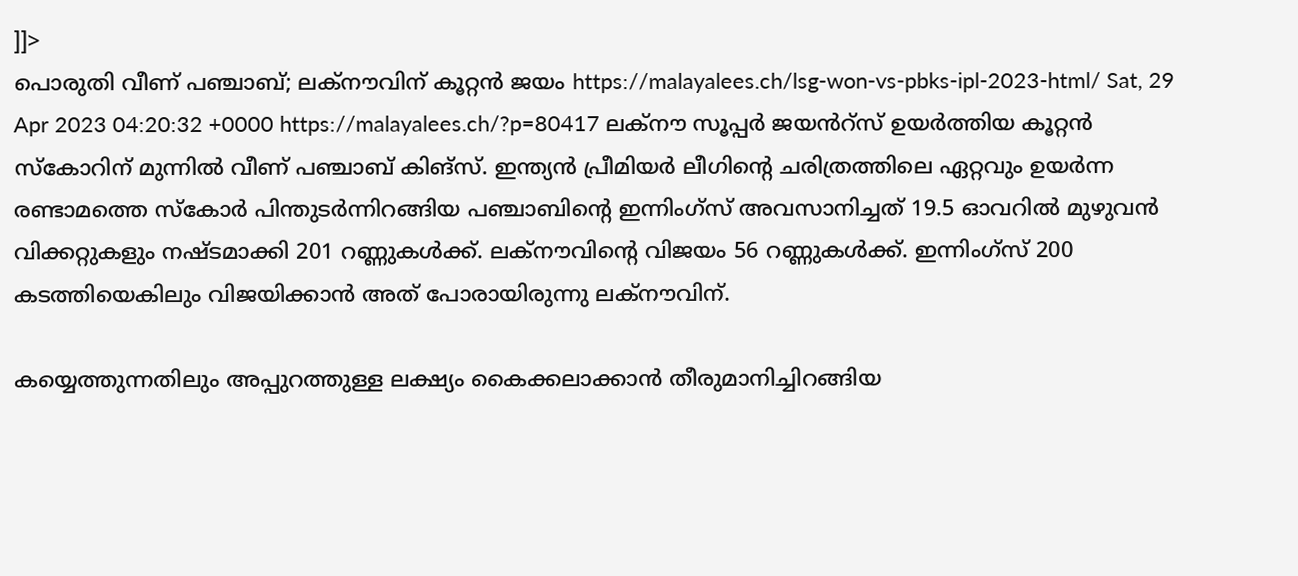]]>
പൊരുതി വീണ് പഞ്ചാബ്; ലക്‌നൗവിന് കൂറ്റൻ ജയം https://malayalees.ch/lsg-won-vs-pbks-ipl-2023-html/ Sat, 29 Apr 2023 04:20:32 +0000 https://malayalees.ch/?p=80417 ലക്‌നൗ സൂപ്പർ ജയൻറ്സ് ഉയർത്തിയ കൂറ്റൻ സ്കോറിന് മുന്നിൽ വീണ് പഞ്ചാബ് കിങ്‌സ്. ഇന്ത്യൻ പ്രീമിയർ ലീഗിന്റെ ചരിത്രത്തിലെ ഏറ്റവും ഉയർന്ന രണ്ടാമത്തെ സ്കോർ പിന്തുടർന്നിറങ്ങിയ പഞ്ചാബിന്റെ ഇന്നിംഗ്സ് അവസാനിച്ചത് 19.5 ഓവറിൽ മുഴുവൻ വിക്കറ്റുകളും നഷ്ടമാക്കി 201 റണ്ണുകൾക്ക്. ലക്‌നൗവിന്റെ വിജയം 56 റണ്ണുകൾക്ക്. ഇന്നിംഗ്സ് 200 കടത്തിയെകിലും വിജയിക്കാൻ അത് പോരായിരുന്നു ലക്‌നൗവിന്.

കയ്യെത്തുന്നതിലും അപ്പുറത്തുള്ള ലക്ഷ്യം കൈക്കലാക്കാൻ തീരുമാനിച്ചിറങ്ങിയ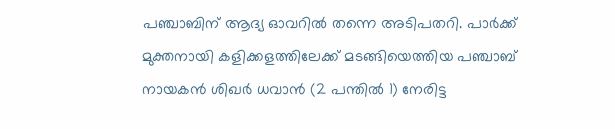പഞ്ചാബിന് ആദ്യ ഓവറിൽ തന്നെ അടിപതറി. പാർക്ക് മുക്തനായി കളിക്കളത്തിലേക്ക് മടങ്ങിയെത്തിയ പഞ്ചാബ് നായകൻ ശിഖർ ധവാൻ (2 പന്തിൽ 1) നേരിട്ട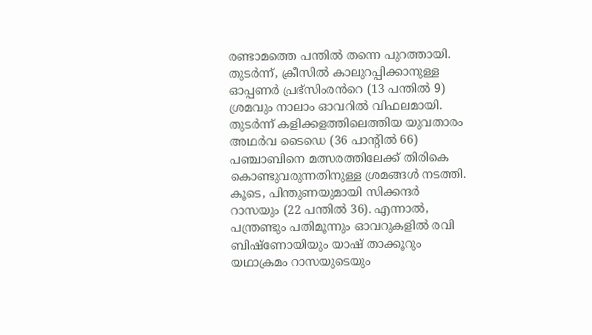രണ്ടാമത്തെ പന്തിൽ തന്നെ പുറത്തായി. തുടർന്ന്, ക്രീസിൽ കാലുറപ്പിക്കാനുള്ള ഓപ്പണർ പ്രഭ്സിംരൻറെ (13 പന്തിൽ 9) ശ്രമവും നാലാം ഓവറിൽ വിഫലമായി. തുടർന്ന് കളിക്കളത്തിലെത്തിയ യുവതാരം അഥർവ ടൈഡെ (36 പാന്റിൽ 66) പഞ്ചാബിനെ മത്സരത്തിലേക്ക് തിരികെ കൊണ്ടുവരുന്നതിനുള്ള ശ്രമങ്ങൾ നടത്തി. കൂടെ, പിന്തുണയുമായി സിക്കന്ദർ റാസയും (22 പന്തിൽ 36). എന്നാൽ, പന്ത്രണ്ടും പതിമൂന്നും ഓവറുകളിൽ രവി ബിഷ്‌ണോയിയും യാഷ് താക്കൂറും യഥാക്രമം റാസയുടെയും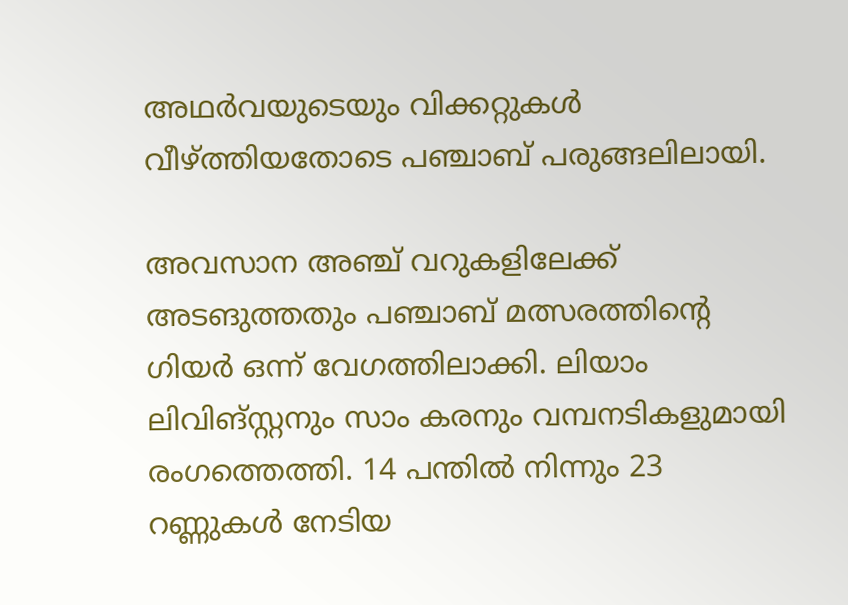അഥർവയുടെയും വിക്കറ്റുകൾ വീഴ്ത്തിയതോടെ പഞ്ചാബ് പരുങ്ങലിലായി.

അവസാന അഞ്ച് വറുകളിലേക്ക് അടങുത്തതും പഞ്ചാബ് മത്സരത്തിന്റെ ഗിയർ ഒന്ന് വേഗത്തിലാക്കി. ലിയാം ലിവിങ്‌സ്റ്റനും സാം കരനും വമ്പനടികളുമായി രംഗത്തെത്തി. 14 പന്തിൽ നിന്നും 23 റണ്ണുകൾ നേടിയ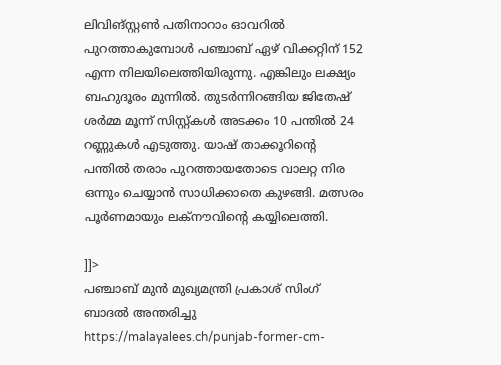ലിവിങ്‌സ്റ്റൺ പതിനാറാം ഓവറിൽ പുറത്താകുമ്പോൾ പഞ്ചാബ് ഏഴ് വിക്കറ്റിന് 152 എന്ന നിലയിലെത്തിയിരുന്നു. എങ്കിലും ലക്ഷ്യം ബഹുദൂരം മുന്നിൽ. തുടർന്നിറങ്ങിയ ജിതേഷ് ശർമ്മ മൂന്ന് സിസ്റ്റ്കൾ അടക്കം 10 പന്തിൽ 24 റണ്ണുകൾ എടുത്തു. യാഷ് താക്കൂറിന്റെ പന്തിൽ തരാം പുറത്തായതോടെ വാലറ്റ നിര ഒന്നും ചെയ്യാൻ സാധിക്കാതെ കുഴങ്ങി. മത്സരം പൂർണമായും ലക്‌നൗവിന്റെ കയ്യിലെത്തി.

]]>
പഞ്ചാബ് മുൻ മുഖ്യമന്ത്രി പ്രകാശ് സിംഗ് ബാദൽ അന്തരിച്ചു https://malayalees.ch/punjab-former-cm-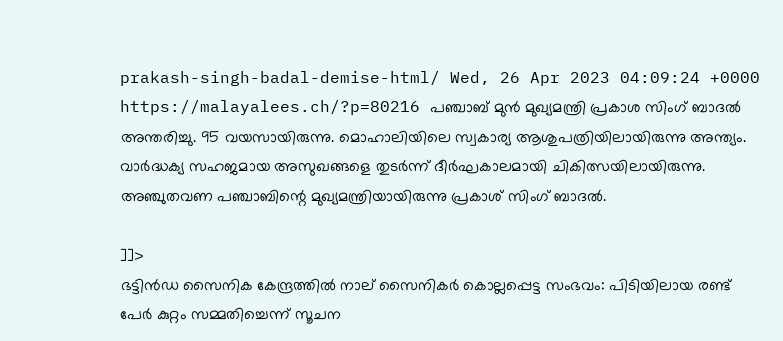prakash-singh-badal-demise-html/ Wed, 26 Apr 2023 04:09:24 +0000 https://malayalees.ch/?p=80216 പഞ്ചാബ് മുൻ മുഖ്യമന്ത്രി പ്രകാശ സിംഗ് ബാദൽ അന്തരിച്ചു. 95 വയസായിരുന്നു. മൊഹാലിയിലെ സ്വകാര്യ ആശുപത്രിയിലായിരുന്നു അന്ത്യം. വാർദ്ധക്യ സഹജമായ അസുഖങ്ങളെ തുടർന്ന് ദീർഘകാലമായി ചികിത്സയിലായിരുന്നു. അഞ്ചുതവണ പഞ്ചാബിന്റെ മുഖ്യമന്ത്രിയായിരുന്നു പ്രകാശ് സിംഗ് ബാദൽ.

]]>
ഭട്ടിൻഡ സൈനിക കേന്ദ്രത്തിൽ നാല് സൈനികർ കൊല്ലപ്പെട്ട സംഭവം: പിടിയിലായ രണ്ട് പേർ കുറ്റം സമ്മതിച്ചെന്ന് സൂചന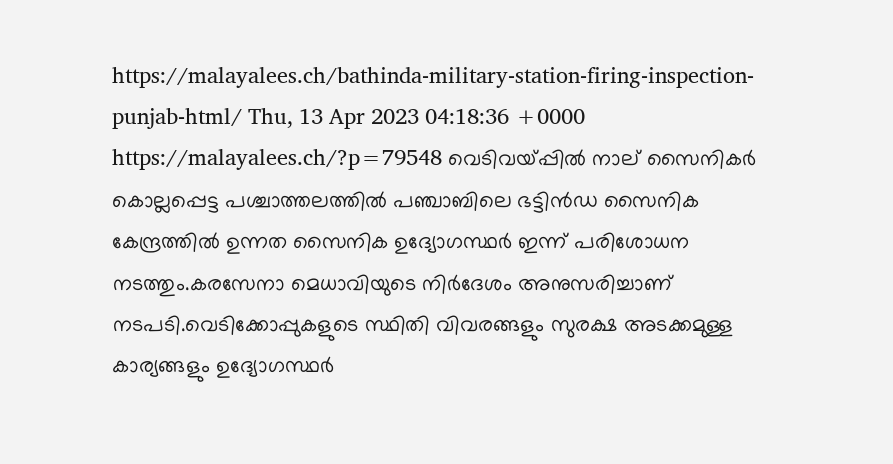https://malayalees.ch/bathinda-military-station-firing-inspection-punjab-html/ Thu, 13 Apr 2023 04:18:36 +0000 https://malayalees.ch/?p=79548 വെടിവയ്പ്പിൽ നാല് സൈനികർ കൊല്ലപ്പെട്ട പശ്ചാത്തലത്തിൽ പഞ്ചാബിലെ ഭട്ടിൻഡ സൈനിക കേന്ദ്രത്തിൽ ഉന്നത സൈനിക ഉദ്യോഗസ്ഥർ ഇന്ന് പരിശോധന നടത്തും.കരസേനാ മെധാവിയുടെ നിർദേശം അനുസരിച്ചാണ് നടപടി.വെടിക്കോപ്പുകളുടെ സ്ഥിതി വിവരങ്ങളും സുരക്ഷ അടക്കമുള്ള കാര്യങ്ങളും ഉദ്യോഗസ്ഥർ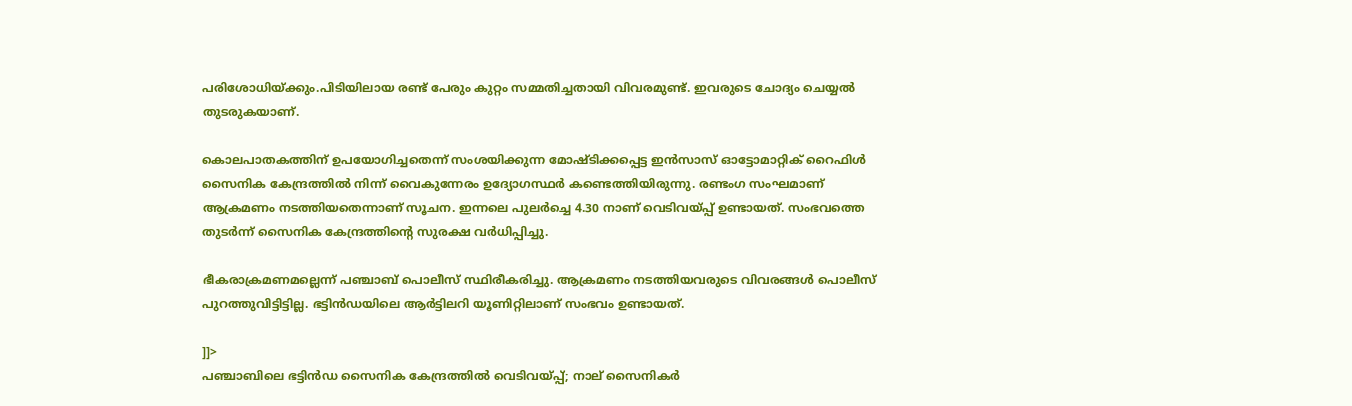പരിശോധിയ്ക്കും.പിടിയിലായ രണ്ട് പേരും കുറ്റം സമ്മതിച്ചതായി വിവരമുണ്ട്. ഇവരുടെ ചോദ്യം ചെയ്യൽ തുടരുകയാണ്.

കൊലപാതകത്തിന് ഉപയോഗിച്ചതെന്ന് സംശയിക്കുന്ന മോഷ്ടിക്കപ്പെട്ട ഇൻസാസ് ഓട്ടോമാറ്റിക് റൈഫിൾ സൈനിക കേന്ദ്രത്തിൽ നിന്ന് വൈകുന്നേരം ഉദ്യോഗസ്ഥർ കണ്ടെത്തിയിരുന്നു. രണ്ടംഗ സംഘമാണ് ആക്രമണം നടത്തിയതെന്നാണ് സൂചന. ഇന്നലെ പുലർച്ചെ 4.30 നാണ് വെടിവയ്പ്പ് ഉണ്ടായത്. സംഭവത്തെ തുടർന്ന് സൈനിക കേന്ദ്രത്തിന്റെ സുരക്ഷ വർധിപ്പിച്ചു.

ഭീകരാക്രമണമല്ലെന്ന് പഞ്ചാബ് പൊലീസ് സ്ഥിരീകരിച്ചു. ആക്രമണം നടത്തിയവരുടെ വിവരങ്ങൾ പൊലീസ് പുറത്തുവിട്ടിട്ടില്ല. ഭട്ടിൻഡയിലെ ആർട്ടിലറി യൂണിറ്റിലാണ് സംഭവം ഉണ്ടായത്.

]]>
പഞ്ചാബിലെ ഭട്ടിൻഡ സൈനിക കേന്ദ്രത്തിൽ വെടിവയ്പ്പ്; നാല് സൈനികർ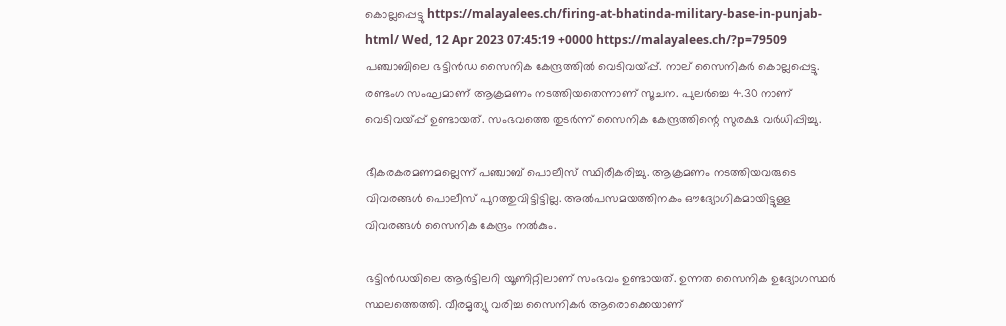കൊല്ലപ്പെട്ടു https://malayalees.ch/firing-at-bhatinda-military-base-in-punjab-html/ Wed, 12 Apr 2023 07:45:19 +0000 https://malayalees.ch/?p=79509 പഞ്ചാബിലെ ഭട്ടിൻഡ സൈനിക കേന്ദ്രത്തിൽ വെടിവയ്പ്പ്. നാല് സൈനികർ കൊല്ലപ്പെട്ടു. രണ്ടംഗ സംഘമാണ് ആക്രമണം നടത്തിയതെന്നാണ് സൂചന. പുലർച്ചെ 4.30 നാണ് വെടിവയ്പ്പ് ഉണ്ടായത്. സംഭവത്തെ തുടർന്ന് സൈനിക കേന്ദ്രത്തിന്റെ സുരക്ഷ വർധിപ്പിച്ചു.

ഭീകരകരമണമല്ലെന്ന് പഞ്ചാബ് പൊലീസ് സ്ഥിരീകരിച്ചു. ആക്രമണം നടത്തിയവരുടെ വിവരങ്ങൾ പൊലീസ് പുറത്തുവിട്ടിട്ടില്ല. അൽപസമയത്തിനകം ഔദ്യോഗികമായിട്ടുള്ള വിവരങ്ങൾ സൈനിക കേന്ദ്രം നൽകും.

ഭട്ടിൻഡയിലെ ആർട്ടിലറി യൂണിറ്റിലാണ് സംഭവം ഉണ്ടായത്. ഉന്നത സൈനിക ഉദ്യോഗസ്ഥർ സ്ഥലത്തെത്തി. വീരമൃത്യു വരിച്ച സൈനികർ ആരൊക്കെയാണ്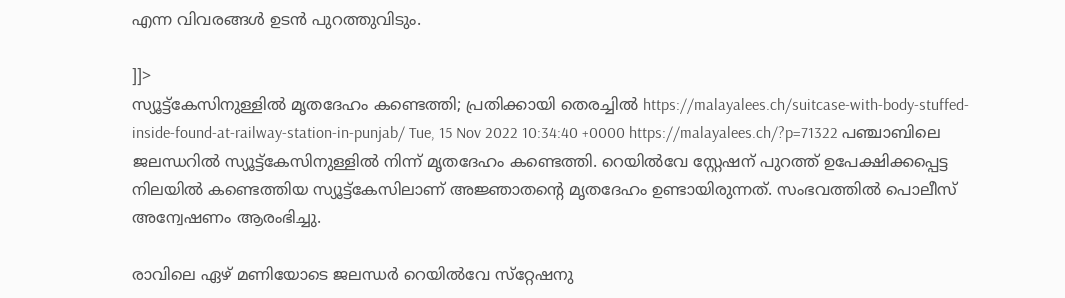എന്ന വിവരങ്ങൾ ഉടൻ പുറത്തുവിടും.

]]>
സ്യൂട്ട്കേസിനുള്ളിൽ മൃതദേഹം കണ്ടെത്തി; പ്രതിക്കായി തെരച്ചിൽ https://malayalees.ch/suitcase-with-body-stuffed-inside-found-at-railway-station-in-punjab/ Tue, 15 Nov 2022 10:34:40 +0000 https://malayalees.ch/?p=71322 പഞ്ചാബിലെ ജലന്ധറിൽ സ്യൂട്ട്കേസിനുള്ളിൽ നിന്ന് മൃതദേഹം കണ്ടെത്തി. റെയിൽവേ സ്റ്റേഷന് പുറത്ത് ഉപേക്ഷിക്കപ്പെട്ട നിലയിൽ കണ്ടെത്തിയ സ്യൂട്ട്കേസിലാണ് അജ്ഞാതന്റെ മൃതദേഹം ഉണ്ടായിരുന്നത്. സംഭവത്തിൽ പൊലീസ് അന്വേഷണം ആരംഭിച്ചു.

രാവിലെ ഏഴ് മണിയോടെ ജലന്ധർ റെയിൽവേ സ്‌റ്റേഷനു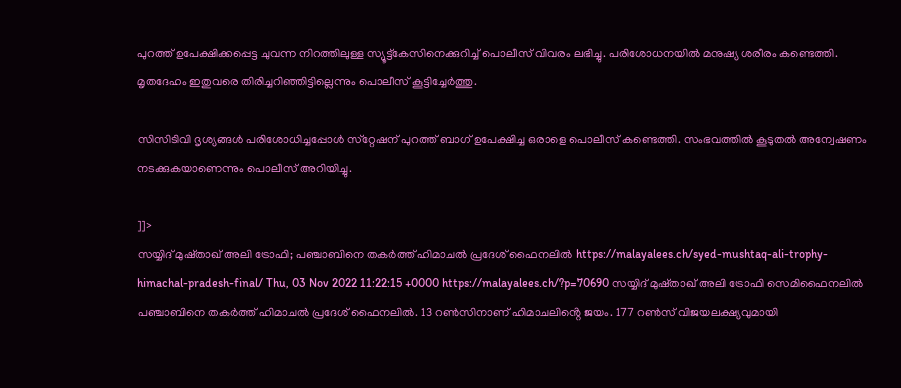പുറത്ത് ഉപേക്ഷിക്കപ്പെട്ട ചുവന്ന നിറത്തിലുള്ള സ്യൂട്ട്‌കേസിനെക്കുറിച്ച് പൊലീസ് വിവരം ലഭിച്ചു. പരിശോധനയിൽ മനുഷ്യ ശരീരം കണ്ടെത്തി. മൃതദേഹം ഇതുവരെ തിരിച്ചറിഞ്ഞിട്ടില്ലെന്നും പൊലീസ് കൂട്ടിച്ചേർത്തു.

സിസിടിവി ദൃശ്യങ്ങൾ പരിശോധിച്ചപ്പോൾ സ്‌റ്റേഷന് പുറത്ത് ബാഗ് ഉപേക്ഷിച്ച ഒരാളെ പൊലീസ് കണ്ടെത്തി. സംഭവത്തിൽ കൂടുതൽ അന്വേഷണം നടക്കുകയാണെന്നും പൊലീസ് അറിയിച്ചു.

]]>
സയ്യിദ് മുഷ്താഖ് അലി ട്രോഫി; പഞ്ചാബിനെ തകർത്ത് ഹിമാചൽ പ്രദേശ് ഫൈനലിൽ https://malayalees.ch/syed-mushtaq-ali-trophy-himachal-pradesh-final/ Thu, 03 Nov 2022 11:22:15 +0000 https://malayalees.ch/?p=70690 സയ്യിദ് മുഷ്താഖ് അലി ട്രോഫി സെമിഫൈനലിൽ പഞ്ചാബിനെ തകർത്ത് ഹിമാചൽ പ്രദേശ് ഫൈനലിൽ. 13 റൺസിനാണ് ഹിമാചലിൻ്റെ ജയം. 177 റൺസ് വിജയലക്ഷ്യവുമായി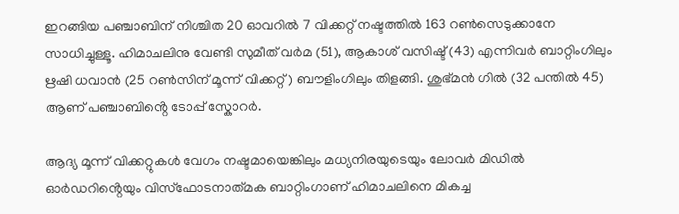ഇറങ്ങിയ പഞ്ചാബിന് നിശ്ചിത 20 ഓവറിൽ 7 വിക്കറ്റ് നഷ്ടത്തിൽ 163 റൺസെടുക്കാനേ സാധിച്ചുള്ളൂ. ഹിമാചലിനു വേണ്ടി സുമീത് വർമ (51), ആകാശ് വസിഷ്ട് (43) എന്നിവർ ബാറ്റിംഗിലും ഋഷി ധവാൻ (25 റൺസിന് മൂന്ന് വിക്കറ്റ്) ബൗളിംഗിലും തിളങ്ങി. ശുഭ്മൻ ഗിൽ (32 പന്തിൽ 45) ആണ് പഞ്ചാബിൻ്റെ ടോപ്പ് സ്കോറർ.

ആദ്യ മൂന്ന് വിക്കറ്റുകൾ വേഗം നഷ്ടമായെങ്കിലും മധ്യനിരയുടെയും ലോവർ മിഡിൽ ഓർഡറിൻ്റെയും വിസ്ഫോടനാത്‌മക ബാറ്റിംഗാണ് ഹിമാചലിനെ മികച്ച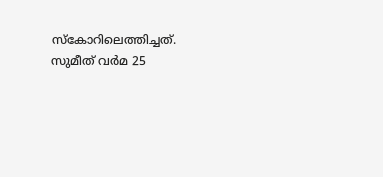സ്കോറിലെത്തിച്ചത്. സുമീത് വർമ 25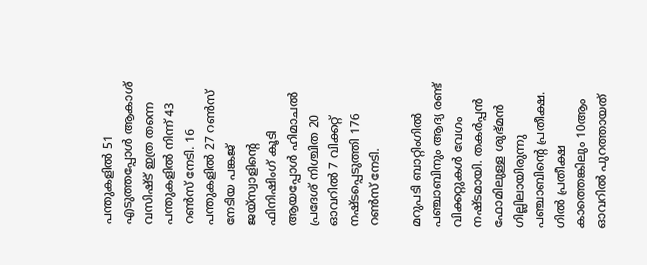പന്തുകളിൽ 51 എടുത്തപ്പോൾ ആകാശ് വസിഷ്ട് ഇത്ര തന്നെ പന്തുകളിൽ നിന്ന് 43 റൺസ് നേടി. 16 പന്തുകളിൽ 27 റൺസ് നേടിയ പങ്കജ് ജയ്സ്വാളിൻ്റെ ഫിനിഷിംഗ് കൂടി ആയപ്പോൾ ഹിമാചൽ പ്രദേശ് നിശ്ചിത 20 ഓവറിൽ 7 വിക്കറ്റ് നഷ്ടപ്പെടുത്തി 176 റൺസ് നേടി.

മറുപടി ബാറ്റിംഗിൽ പഞ്ചാബിനും ആദ്യ രണ്ട് വിക്കറ്റുകൾ വേഗം നഷ്ടമായി. തകർപ്പൻ ഫോമിലുള്ള ശുഭ്മൻ ഗില്ലിലായിരുന്നു പഞ്ചാബിൻ്റെ പ്രതീക്ഷ. ഗിൽ പ്രതീക്ഷ കാത്തെങ്കിലും 10ആം ഓവറിൽ പുറത്തായത്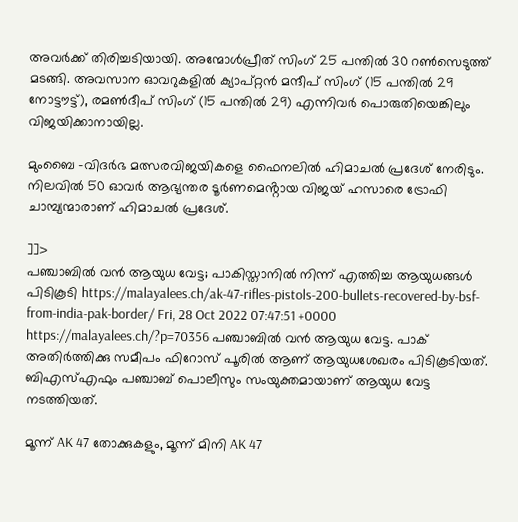അവർക്ക് തിരിച്ചടിയായി. അന്മോൾപ്രീത് സിംഗ് 25 പന്തിൽ 30 റൺസെടുത്ത് മടങ്ങി. അവസാന ഓവറുകളിൽ ക്യാപ്റ്റൻ മന്ദീപ് സിംഗ് (15 പന്തിൽ 29 നോട്ടൗട്ട്), രമൺദീപ് സിംഗ് (15 പന്തിൽ 29) എന്നിവർ പൊരുതിയെങ്കിലും വിജയിക്കാനായില്ല.

മുംബൈ -വിദർഭ മത്സരവിജയികളെ ഫൈനലിൽ ഹിമാചൽ പ്രദേശ് നേരിടും. നിലവിൽ 50 ഓവർ ആഭ്യന്തര ടൂർണമെൻ്റായ വിജയ് ഹസാരെ ട്രോഫി ചാമ്പ്യന്മാരാണ് ഹിമാചൽ പ്രദേശ്.

]]>
പഞ്ചാബിൽ വൻ ആയുധ വേട്ട; പാകിസ്താനിൽ നിന്ന് എത്തിച്ച ആയുധങ്ങൾ പിടികൂടി https://malayalees.ch/ak-47-rifles-pistols-200-bullets-recovered-by-bsf-from-india-pak-border/ Fri, 28 Oct 2022 07:47:51 +0000 https://malayalees.ch/?p=70356 പഞ്ചാബിൽ വൻ ആയുധ വേട്ട. പാക് അതിർത്തിക്കു സമീപം ഫിറോസ് പൂരിൽ ആണ്‌ ആയുധശേഖരം പിടികൂടിയത്. ബിഎസ്എഫും പഞ്ചാബ് പൊലീസും സംയുക്തമായാണ് ആയുധ വേട്ട നടത്തിയത്.

മൂന്ന് AK 47 തോക്കുകളും, മൂന്ന് മിനി AK 47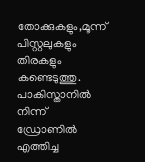തോക്കുകളും,മൂന്ന് പിസ്റ്റലുകളും തിരകളും കണ്ടെടുത്തു. പാകിസ്താനിൽ നിന്ന് ഡ്രോണിൽ എത്തിച്ച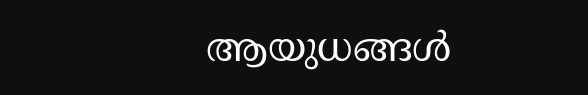ആയുധങ്ങൾ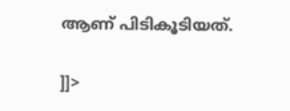ആണ്‌ പിടികൂടിയത്.

]]>